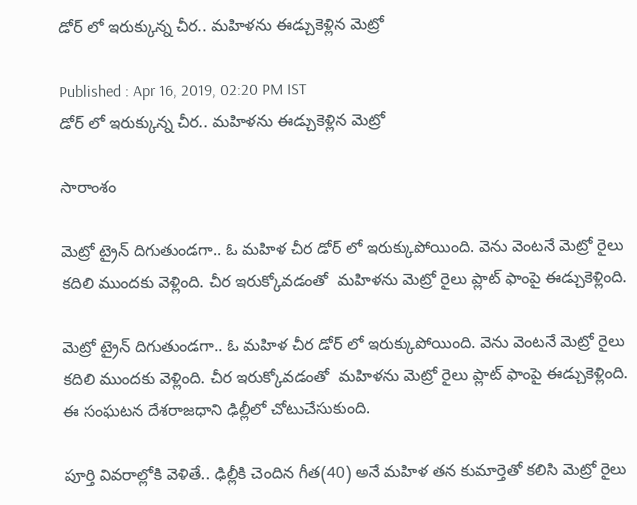డోర్ లో ఇరుక్కున్న చీర.. మహిళను ఈడ్చుకెళ్లిన మెట్రో

Published : Apr 16, 2019, 02:20 PM IST
డోర్ లో ఇరుక్కున్న చీర.. మహిళను ఈడ్చుకెళ్లిన మెట్రో

సారాంశం

మెట్రో ట్రైన్ దిగుతుండగా.. ఓ మహిళ చీర డోర్ లో ఇరుక్కుపోయింది. వెను వెంటనే మెట్రో రైలు కదిలి ముందకు వెళ్లింది. చీర ఇరుక్కోవడంతో  మహిళను మెట్రో రైలు ప్లాట్ ఫాంపై ఈడ్చుకెళ్లింది.

మెట్రో ట్రైన్ దిగుతుండగా.. ఓ మహిళ చీర డోర్ లో ఇరుక్కుపోయింది. వెను వెంటనే మెట్రో రైలు కదిలి ముందకు వెళ్లింది. చీర ఇరుక్కోవడంతో  మహిళను మెట్రో రైలు ప్లాట్ ఫాంపై ఈడ్చుకెళ్లింది. ఈ సంఘటన దేశరాజధాని ఢిల్లీలో చోటుచేసుకుంది.

పూర్తి వివరాల్లోకి వెళితే.. ఢిల్లీకి చెందిన గీత(40) అనే మహిళ తన కుమార్తెతో కలిసి మెట్రో రైలు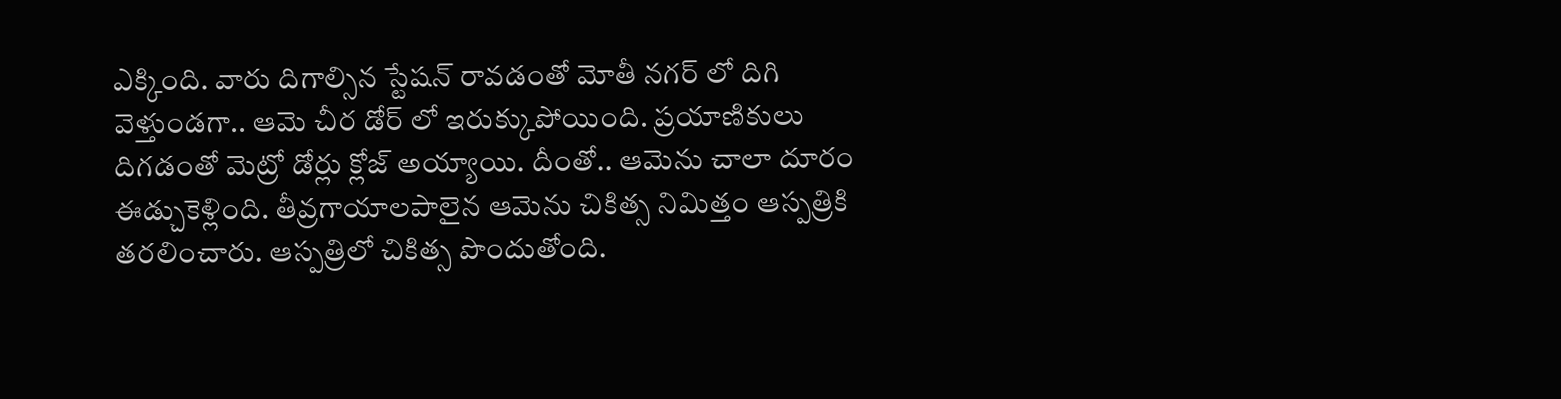ఎక్కింది. వారు దిగాల్సిన స్టేషన్ రావడంతో మోతీ నగర్ లో దిగి వెళ్తుండగా.. ఆమె చీర డోర్ లో ఇరుక్కుపోయింది. ప్రయాణికులు దిగడంతో మెట్రో డోర్లు క్లోజ్ అయ్యాయి. దీంతో.. ఆమెను చాలా దూరం ఈడ్చుకెళ్లింది. తీవ్రగాయాలపాలైన ఆమెను చికిత్స నిమిత్తం ఆస్పత్రికి తరలించారు. ఆస్పత్రిలో చికిత్స పొందుతోంది.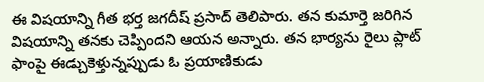ఈ విషయాన్ని గీత భర్త జగదీష్ ప్రసాద్ తెలిపారు. తన కుమార్తె జరిగిన విషయాన్ని తనకు చెప్పిందని ఆయన అన్నారు. తన భార్యను రైలు ప్లాట్ ఫాంపై ఈడ్చుకెళ్తున్నప్పుడు ఓ ప్రయాణికుడు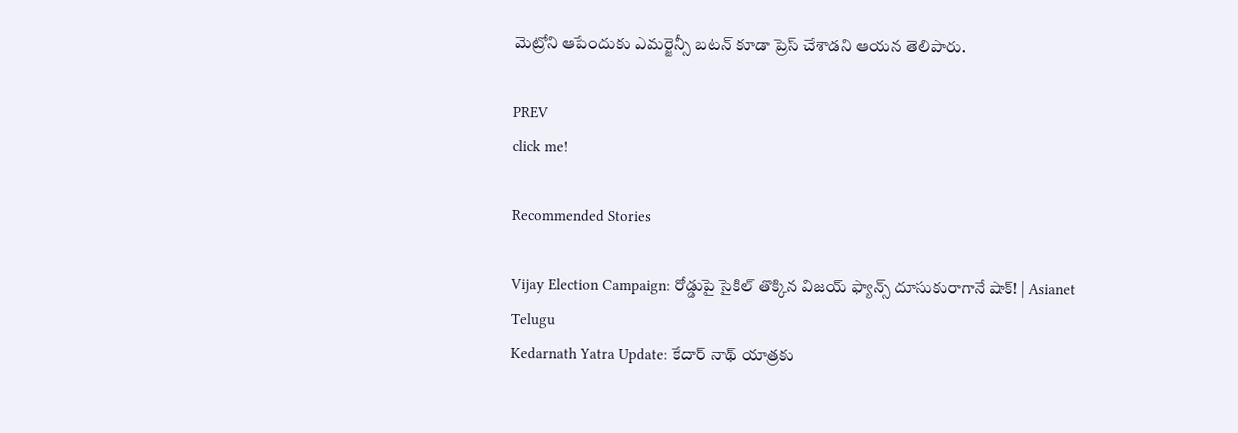మెట్రోని ఆపేందుకు ఎమర్జెన్సీ బటన్ కూడా ప్రెస్ చేశాడని ఆయన తెలిపారు.

PREV
click me!

Recommended Stories

Vijay Election Campaign: రోడ్డుపై సైకిల్ తొక్కిన విజయ్ ఫ్యాన్స్ దూసుకురాగానే షాక్! | Asianet Telugu
Kedarnath Yatra Update: కేదార్ నాథ్ యాత్రకు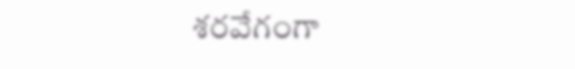శరవేగంగా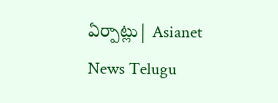ఏర్పాట్లు| Asianet News Telugu